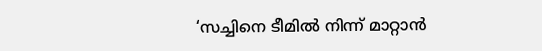‘സച്ചിനെ ടീമിൽ നിന്ന് മാറ്റാൻ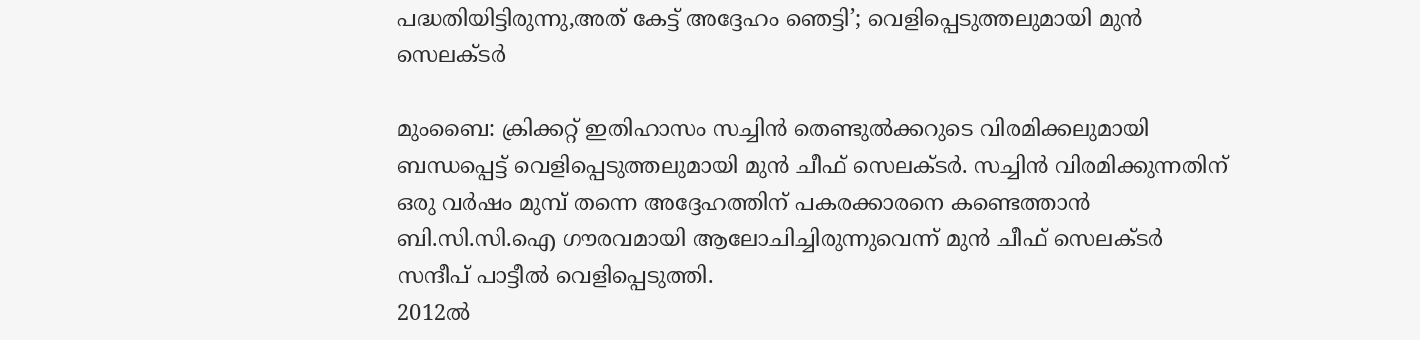പദ്ധതിയിട്ടിരുന്നു,അത് കേട്ട് അദ്ദേഹം ഞെട്ടി’; വെളിപ്പെടുത്തലുമായി മുൻ സെലക്ടർ

മുംബൈ: ക്രിക്കറ്റ് ഇതിഹാസം സച്ചിൻ തെണ്ടുൽക്കറുടെ വിരമിക്കലുമായി ബന്ധപ്പെട്ട് വെളിപ്പെടുത്തലുമായി മുൻ ചീഫ് സെലക്ടർ. സച്ചിൻ വിരമിക്കുന്നതിന് ഒരു വർഷം മുമ്പ് തന്നെ അദ്ദേഹത്തിന് പകരക്കാരനെ കണ്ടെത്താൻ ബി.സി.സി.ഐ ഗൗരവമായി ആലോചിച്ചിരുന്നുവെന്ന് മുൻ ചീഫ് സെലക്ടർ സന്ദീപ് പാട്ടീൽ വെളിപ്പെടുത്തി.
2012ൽ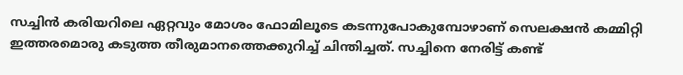സച്ചിൻ കരിയറിലെ ഏറ്റവും മോശം ഫോമിലൂടെ കടന്നുപോകുമ്പോഴാണ് സെലക്ഷൻ കമ്മിറ്റി ഇത്തരമൊരു കടുത്ത തീരുമാനത്തെക്കുറിച്ച് ചിന്തിച്ചത്. സച്ചിനെ നേരിട്ട് കണ്ട്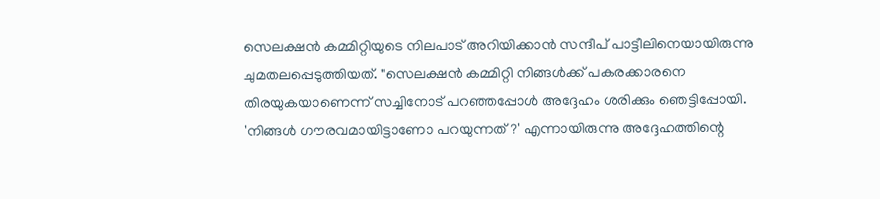സെലക്ഷൻ കമ്മിറ്റിയുടെ നിലപാട് അറിയിക്കാൻ സന്ദീപ് പാട്ടീലിനെയായിരുന്നു ചുമതലപ്പെടുത്തിയത്. "സെലക്ഷൻ കമ്മിറ്റി നിങ്ങൾക്ക് പകരക്കാരനെ തിരയുകയാണെന്ന് സച്ചിനോട് പറഞ്ഞപ്പോൾ അദ്ദേഹം ശരിക്കും ഞെട്ടിപ്പോയി. 'നിങ്ങൾ ഗൗരവമായിട്ടാണോ പറയുന്നത്?' എന്നായിരുന്നു അദ്ദേഹത്തിന്റെ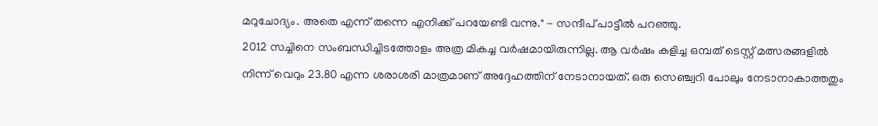മറുചോദ്യം. അതെ എന്ന് തന്നെ എനിക്ക് പറയേണ്ടി വന്നു." - സന്ദീപ് പാട്ടീൽ പറഞ്ഞു.
2012 സച്ചിനെ സംബന്ധിച്ചിടത്തോളം അത്ര മികച്ച വർഷമായിരുന്നില്ല. ആ വർഷം കളിച്ച ഒമ്പത് ടെസ്റ്റ് മത്സരങ്ങളിൽ നിന്ന് വെറും 23.80 എന്ന ശരാശരി മാത്രമാണ് അദ്ദേഹത്തിന് നേടാനായത്. ഒരു സെഞ്ച്വറി പോലും നേടാനാകാത്തതും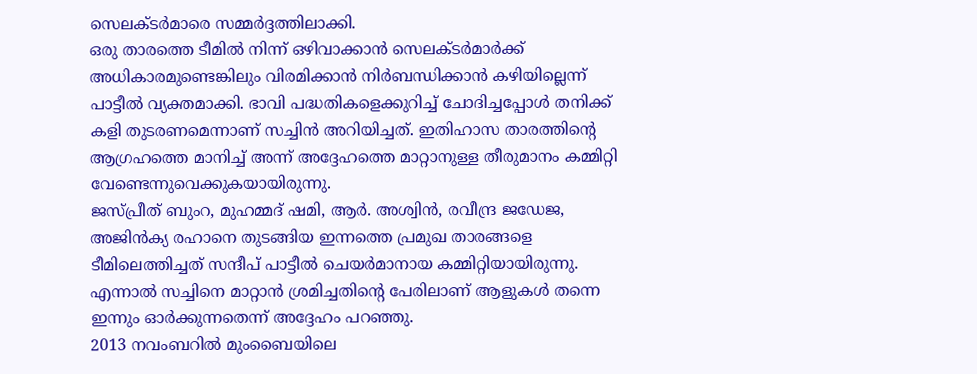സെലക്ടർമാരെ സമ്മർദ്ദത്തിലാക്കി.
ഒരു താരത്തെ ടീമിൽ നിന്ന് ഒഴിവാക്കാൻ സെലക്ടർമാർക്ക് അധികാരമുണ്ടെങ്കിലും വിരമിക്കാൻ നിർബന്ധിക്കാൻ കഴിയില്ലെന്ന് പാട്ടീൽ വ്യക്തമാക്കി. ഭാവി പദ്ധതികളെക്കുറിച്ച് ചോദിച്ചപ്പോൾ തനിക്ക് കളി തുടരണമെന്നാണ് സച്ചിൻ അറിയിച്ചത്. ഇതിഹാസ താരത്തിന്റെ ആഗ്രഹത്തെ മാനിച്ച് അന്ന് അദ്ദേഹത്തെ മാറ്റാനുള്ള തീരുമാനം കമ്മിറ്റി വേണ്ടെന്നുവെക്കുകയായിരുന്നു.
ജസ്പ്രീത് ബുംറ, മുഹമ്മദ് ഷമി, ആർ. അശ്വിൻ, രവീന്ദ്ര ജഡേജ, അജിൻക്യ രഹാനെ തുടങ്ങിയ ഇന്നത്തെ പ്രമുഖ താരങ്ങളെ ടീമിലെത്തിച്ചത് സന്ദീപ് പാട്ടീൽ ചെയർമാനായ കമ്മിറ്റിയായിരുന്നു. എന്നാൽ സച്ചിനെ മാറ്റാൻ ശ്രമിച്ചതിന്റെ പേരിലാണ് ആളുകൾ തന്നെ ഇന്നും ഓർക്കുന്നതെന്ന് അദ്ദേഹം പറഞ്ഞു.
2013 നവംബറിൽ മുംബൈയിലെ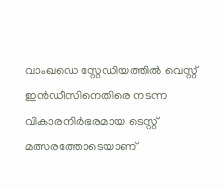വാംഖഡെ സ്റ്റേഡിയത്തിൽ വെസ്റ്റ് ഇൻഡീസിനെതിരെ നടന്ന വികാരനിർഭരമായ ടെസ്റ്റ് മത്സരത്തോടെയാണ്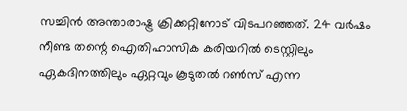സച്ചിൻ അന്താരാഷ്ട്ര ക്രിക്കറ്റിനോട് വിടപറഞ്ഞത്. 24 വർഷം നീണ്ട തന്റെ ഐതിഹാസിക കരിയറിൽ ടെസ്റ്റിലും ഏകദിനത്തിലും ഏറ്റവും കൂടുതൽ റൺസ് എന്ന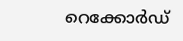റെക്കോർഡ്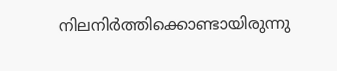നിലനിർത്തിക്കൊണ്ടായിരുന്നു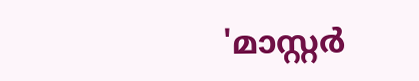'മാസ്റ്റർ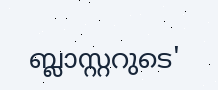ബ്ലാസ്റ്ററുടെ'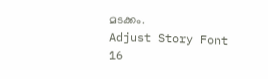മടക്കം.
Adjust Story Font
16